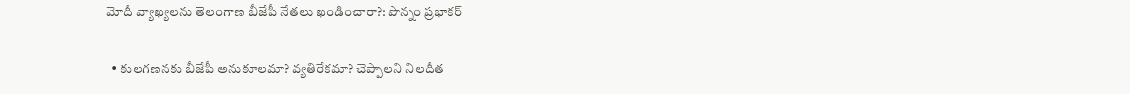మోదీ వ్యాఖ్యలను తెలంగాణ బీజేపీ నేతలు ఖండించారా?: పొన్నం ప్రభాకర్

  • కులగణనకు బీజేపీ అనుకూలమా? వ్యతిరేకమా? చెప్పాలని నిలదీత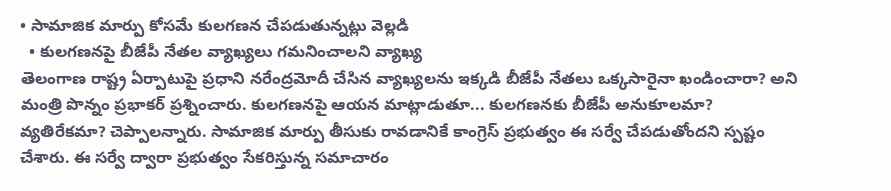• సామాజిక మార్పు కోసమే కులగణన చేపడుతున్నట్లు వెల్లడి
  • కులగణనపై బీజేపీ నేతల వ్యాఖ్యలు గమనించాలని వ్యాఖ్య
తెలంగాణ రాష్ట్ర ఏర్పాటుపై ప్రధాని నరేంద్రమోదీ చేసిన వ్యాఖ్యలను ఇక్కడి బీజేపీ నేతలు ఒక్కసారైనా ఖండించారా? అని మంత్రి పొన్నం ప్రభాకర్ ప్రశ్నించారు. కులగణనపై ఆయన మాట్లాడుతూ... కులగణనకు బీజేపీ అనుకూలమా? వ్యతిరేకమా? చెప్పాలన్నారు. సామాజిక మార్పు తీసుకు రావడానికే కాంగ్రెస్ ప్రభుత్వం ఈ సర్వే చేపడుతోందని స్పష్టం చేశారు. ఈ సర్వే ద్వారా ప్రభుత్వం సేకరిస్తున్న సమాచారం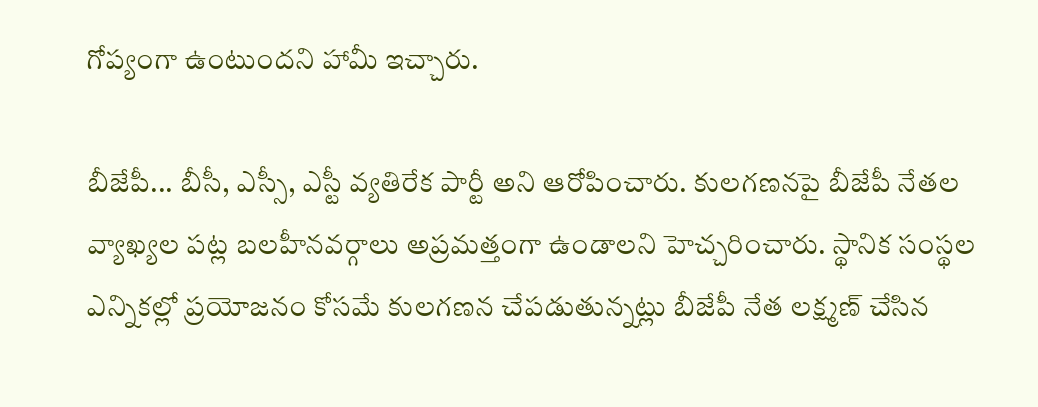గోప్యంగా ఉంటుందని హామీ ఇచ్చారు.

బీజేపీ... బీసీ, ఎస్సీ, ఎస్టీ వ్యతిరేక పార్టీ అని ఆరోపించారు. కులగణనపై బీజేపీ నేతల వ్యాఖ్యల పట్ల బలహీనవర్గాలు అప్రమత్తంగా ఉండాలని హెచ్చరించారు. స్థానిక సంస్థల ఎన్నికల్లో ప్రయోజనం కోసమే కులగణన చేపడుతున్నట్లు బీజేపీ నేత లక్ష్మణ్ చేసిన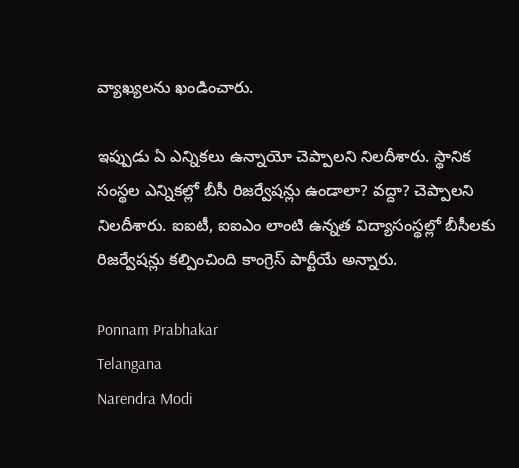వ్యాఖ్యలను ఖండించారు.

ఇప్పుడు ఏ ఎన్నికలు ఉన్నాయో చెప్పాలని నిలదీశారు. స్థానిక సంస్థల ఎన్నికల్లో బీసీ రిజర్వేషన్లు ఉండాలా? వద్దా? చెప్పాలని నిలదీశారు. ఐఐటీ, ఐఐఎం లాంటి ఉన్నత విద్యాసంస్థల్లో బీసీలకు రిజర్వేషన్లు కల్పించింది కాంగ్రెస్ పార్టీయే అన్నారు.

Ponnam Prabhakar
Telangana
Narendra Modi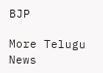BJP

More Telugu News